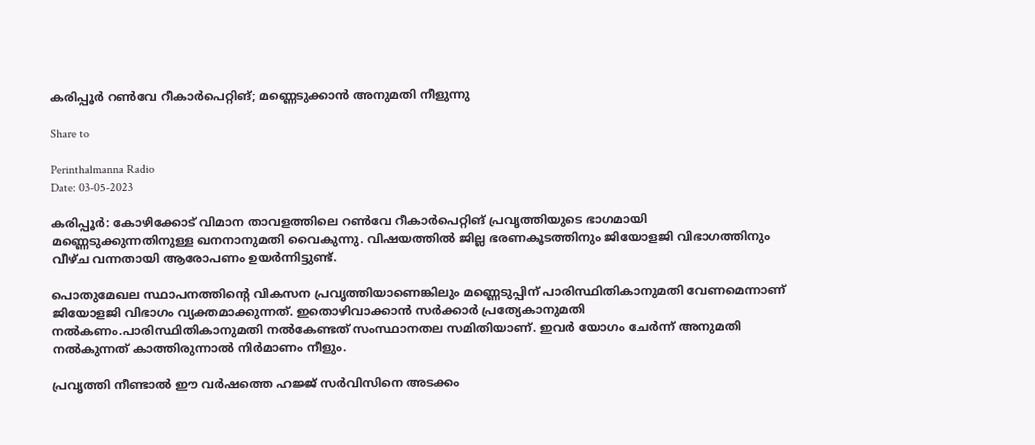കരിപ്പൂര്‍ റണ്‍വേ റീകാര്‍പെറ്റിങ്; മണ്ണെടുക്കാന്‍ അനുമതി നീളുന്നു

Share to

Perinthalmanna Radio
Date: 03-05-2023

കരിപ്പൂര്‍: കോഴിക്കോട് വിമാന താവളത്തിലെ റണ്‍വേ റീകാര്‍പെറ്റിങ് പ്രവൃത്തിയുടെ ഭാഗമായി മണ്ണെടുക്കുന്നതിനുള്ള ഖനനാനുമതി വൈകുന്നു. വിഷയത്തില്‍ ജില്ല ഭരണകൂടത്തിനും ജിയോളജി വിഭാഗത്തിനും വീഴ്ച വന്നതായി ആരോപണം ഉയര്‍ന്നിട്ടുണ്ട്.

പൊതുമേഖല സ്ഥാപനത്തിന്‍റെ വികസന പ്രവൃത്തിയാണെങ്കിലും മണ്ണെടുപ്പിന് പാരിസ്ഥിതികാനുമതി വേണമെന്നാണ് ജിയോളജി വിഭാഗം വ്യക്തമാക്കുന്നത്. ഇതൊഴിവാക്കാന്‍ സര്‍ക്കാര്‍ പ്രത്യേകാനുമതി നല്‍കണം.പാരിസ്ഥിതികാനുമതി നല്‍കേണ്ടത് സംസ്ഥാനതല സമിതിയാണ്. ഇവര്‍ യോഗം ചേര്‍ന്ന് അനുമതി നല്‍കുന്നത് കാത്തിരുന്നാല്‍ നിര്‍മാണം നീളും.

പ്രവൃത്തി നീണ്ടാല്‍ ഈ വര്‍ഷത്തെ ഹജ്ജ് സര്‍വിസിനെ അടക്കം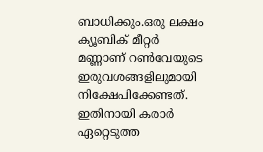ബാധിക്കും.ഒരു ലക്ഷം ക്യൂബിക് മീറ്റര്‍ മണ്ണാണ് റണ്‍വേയുടെ ഇരുവശങ്ങളിലുമായി നിക്ഷേപിക്കേണ്ടത്. ഇതിനായി കരാര്‍ ഏറ്റെടുത്ത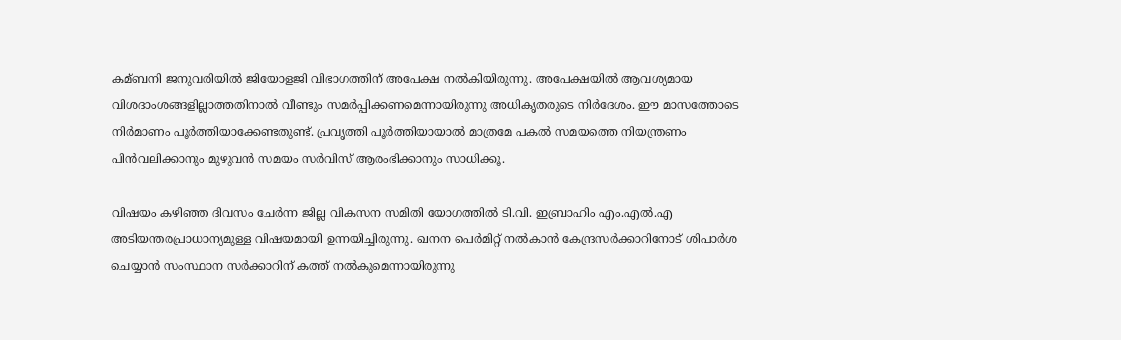കമ്ബനി ജനുവരിയില്‍ ജിയോളജി വിഭാഗത്തിന് അപേക്ഷ നല്‍കിയിരുന്നു. അപേക്ഷയില്‍ ആവശ്യമായ വിശദാംശങ്ങളില്ലാത്തതിനാല്‍ വീണ്ടും സമര്‍പ്പിക്കണമെന്നായിരുന്നു അധികൃതരുടെ നിര്‍ദേശം. ഈ മാസത്തോടെ നിര്‍മാണം പൂര്‍ത്തിയാക്കേണ്ടതുണ്ട്. പ്രവൃത്തി പൂര്‍ത്തിയായാല്‍ മാത്രമേ പകല്‍ സമയത്തെ നിയന്ത്രണം പിന്‍വലിക്കാനും മുഴുവന്‍ സമയം സര്‍വിസ് ആരംഭിക്കാനും സാധിക്കൂ.

വിഷയം കഴിഞ്ഞ ദിവസം ചേര്‍ന്ന ജില്ല വികസന സമിതി യോഗത്തില്‍ ടി.വി. ഇബ്രാഹിം എം.എല്‍.എ അടിയന്തരപ്രാധാന്യമുള്ള വിഷയമായി ഉന്നയിച്ചിരുന്നു. ഖനന പെര്‍മിറ്റ് നല്‍കാന്‍ കേന്ദ്രസര്‍ക്കാറിനോട് ശിപാര്‍ശ ചെയ്യാന്‍ സംസ്ഥാന സര്‍ക്കാറിന് കത്ത് നല്‍കുമെന്നായിരുന്നു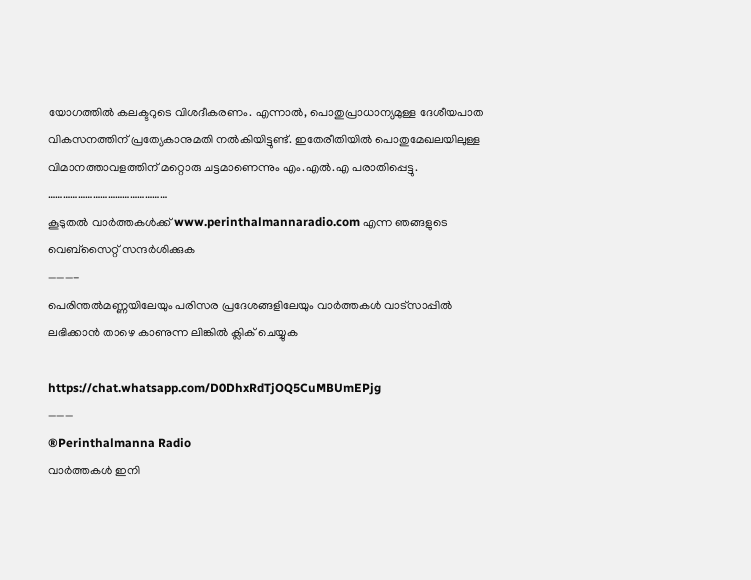യോഗത്തില്‍ കലക്ടറുടെ വിശദീകരണം. എന്നാല്‍, പൊതുപ്രാധാന്യമുള്ള ദേശീയപാത വികസനത്തിന് പ്രത്യേകാനുമതി നല്‍കിയിട്ടുണ്ട്. ഇതേരീതിയില്‍ പൊതുമേഖലയിലുള്ള വിമാനത്താവളത്തിന് മറ്റൊരു ചട്ടമാണെന്നും എം.എല്‍.എ പരാതിപ്പെട്ടു.
…………………………………………
കൂടുതൽ വാർത്തകൾക്ക് www.perinthalmannaradio.com എന്ന ഞങ്ങളുടെ വെബ്സൈറ്റ് സന്ദര്‍ശിക്കുക
———-
പെരിന്തൽമണ്ണയിലേയും പരിസര പ്രദേശങ്ങളിലേയും വാർത്തകൾ വാട്സാപ്പിൽ   ലഭിക്കാൻ താഴെ കാണുന്ന ലിങ്കിൽ ക്ലിക് ചെയ്യുക

https://chat.whatsapp.com/D0DhxRdTjOQ5CuMBUmEPjg
———
®Perinthalmanna Radio
വാർത്തകൾ ഇനി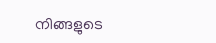നിങ്ങളുടെ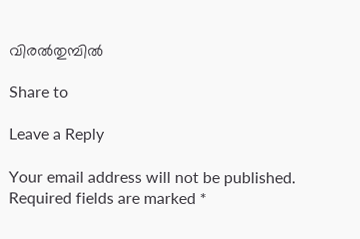വിരൽതുമ്പിൽ

Share to

Leave a Reply

Your email address will not be published. Required fields are marked *